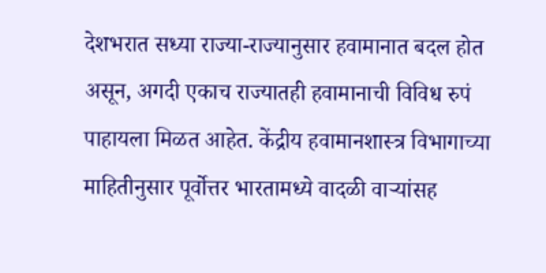देशभरात सध्या राज्या-राज्यानुसार हवामानात बदल होत असून, अगदी एकाच राज्यातही हवामानाची विविध रुपं पाहायला मिळत आहेत. केंद्रीय हवामानशास्त्र विभागाच्या माहितीनुसार पूर्वोत्तर भारतामध्ये वादळी वाऱ्यांसह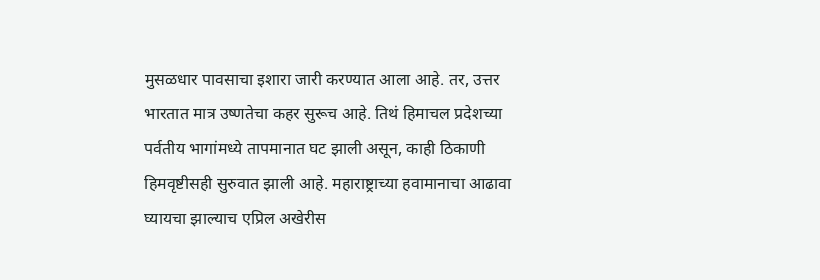मुसळधार पावसाचा इशारा जारी करण्यात आला आहे. तर, उत्तर भारतात मात्र उष्णतेचा कहर सुरूच आहे. तिथं हिमाचल प्रदेशच्या पर्वतीय भागांमध्ये तापमानात घट झाली असून, काही ठिकाणी हिमवृष्टीसही सुरुवात झाली आहे. महाराष्ट्राच्या हवामानाचा आढावा घ्यायचा झाल्याच एप्रिल अखेरीस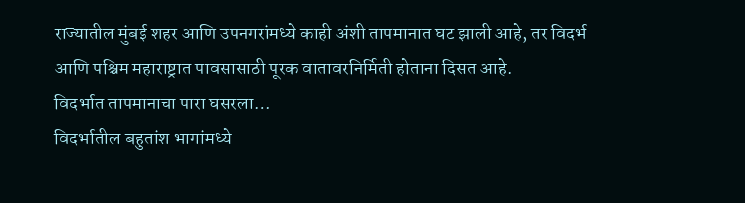राज्यातील मुंबई शहर आणि उपनगरांमध्ये काही अंशी तापमानात घट झाली आहे, तर विदर्भ आणि पश्चिम महाराष्ट्रात पावसासाठी पूरक वातावरनिर्मिती होताना दिसत आहे.
विदर्भात तापमानाचा पारा घसरला…
विदर्भातील बहुतांश भागांमध्ये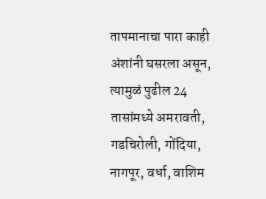तापमानाचा पारा काही अंशांनी घसरला असून, त्यामुळं पुढील 24 तासांमध्ये अमरावती, गडचिरोली, गोंदिया, नागपूर, वर्धा, वाशिम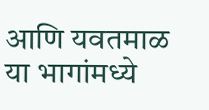आणि यवतमाळ या भागांमध्ये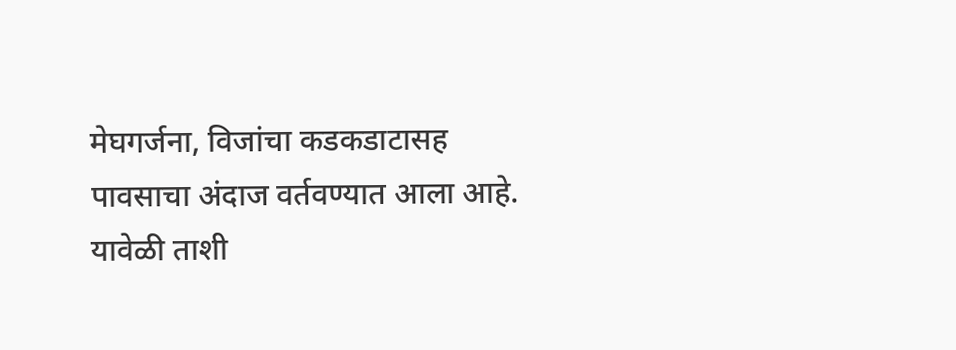मेघगर्जना, विजांचा कडकडाटासह पावसाचा अंदाज वर्तवण्यात आला आहे. यावेळी ताशी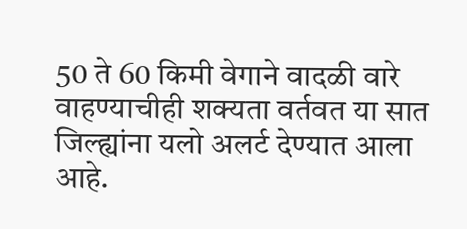50 ते 60 किमी वेगाने वादळी वारे वाहण्याचीही शक्यता वर्तवत या सात जिल्ह्यांना यलो अलर्ट देण्यात आला आहे.